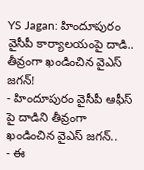YS Jagan: హిందూపురం వైసీపీ కార్యాలయంపై దాడి.. తీవ్రంగా ఖండించిన వైఎస్ జగన్!
- హిందూపురం వైసీపీ ఆఫీస్ పై దాడిని తీవ్రంగా ఖండించిన వైఎస్ జగన్..
- ఈ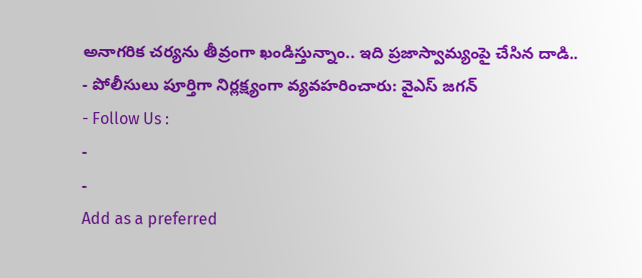అనాగరిక చర్యను తీవ్రంగా ఖండిస్తున్నాం.. ఇది ప్రజాస్వామ్యంపై చేసిన దాడి..
- పోలీసులు పూర్తిగా నిర్లక్ష్యంగా వ్యవహరించారు: వైఎస్ జగన్
- Follow Us :
-
-
Add as a preferred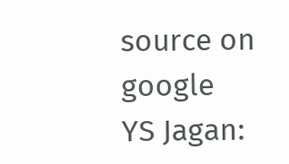source on google
YS Jagan: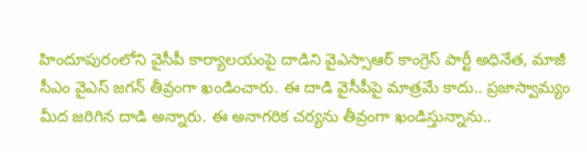హిందూపురంలోని వైసీపీ కార్యాలయంపై దాడిని వైఎస్సాఆర్ కాంగ్రెస్ పార్టీ అధినేత, మాజీ సీఎం వైఎస్ జగన్ తీవ్రంగా ఖండించారు. ఈ దాడి వైసీపీపై మాత్రమే కాదు.. ప్రజాస్వామ్యం మీద జరిగిన దాడి అన్నారు. ఈ అనాగరిక చర్యను తీవ్రంగా ఖండిస్తున్నాను..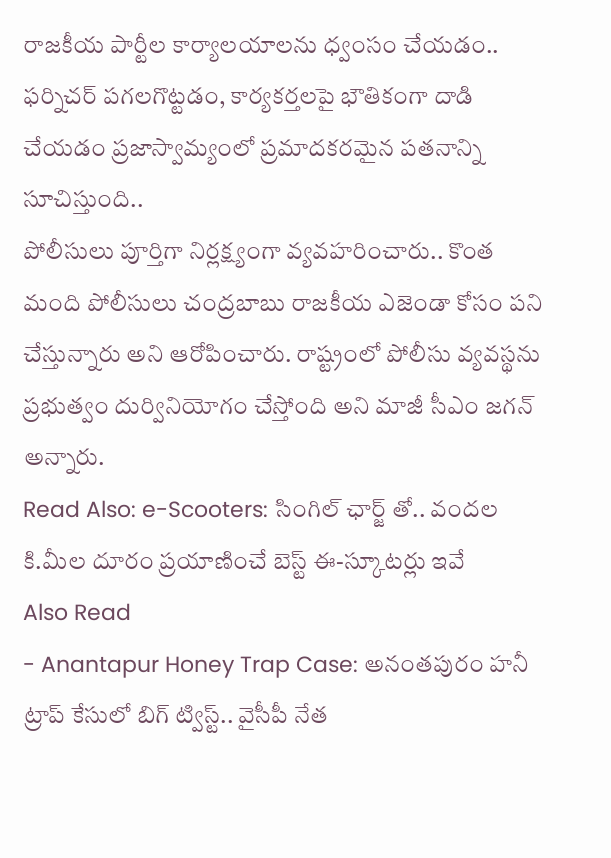రాజకీయ పార్టీల కార్యాలయాలను ధ్వంసం చేయడం.. ఫర్నిచర్ పగలగొట్టడం, కార్యకర్తలపై భౌతికంగా దాడి చేయడం ప్రజాస్వామ్యంలో ప్రమాదకరమైన పతనాన్ని సూచిస్తుంది..
పోలీసులు పూర్తిగా నిర్లక్ష్యంగా వ్యవహరించారు.. కొంత మంది పోలీసులు చంద్రబాబు రాజకీయ ఎజెండా కోసం పని చేస్తున్నారు అని ఆరోపించారు. రాష్ట్రంలో పోలీసు వ్యవస్థను ప్రభుత్వం దుర్వినియోగం చేస్తోంది అని మాజీ సీఎం జగన్ అన్నారు.
Read Also: e-Scooters: సింగిల్ ఛార్జ్ తో.. వందల కి.మీల దూరం ప్రయాణించే బెస్ట్ ఈ-స్కూటర్లు ఇవే
Also Read
- Anantapur Honey Trap Case: అనంతపురం హనీ ట్రాప్ కేసులో బిగ్ ట్విస్ట్.. వైసీపీ నేత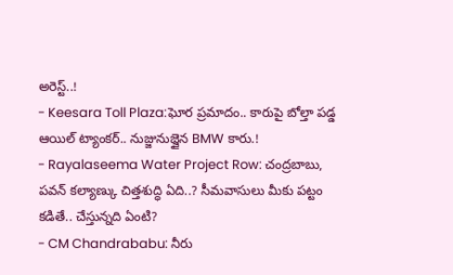అరెస్ట్..!
- Keesara Toll Plaza:ఘోర ప్రమాదం.. కారుపై బోల్తా పడ్డ ఆయిల్ ట్యాంకర్.. నుజ్జునుజ్జైన BMW కారు.!
- Rayalaseema Water Project Row: చంద్రబాబు, పవన్ కల్యాణ్కు చిత్తశుద్ధి ఏది..? సీమవాసులు మీకు పట్టం కడితే.. చేస్తున్నది ఏంటి?
- CM Chandrababu: నీరు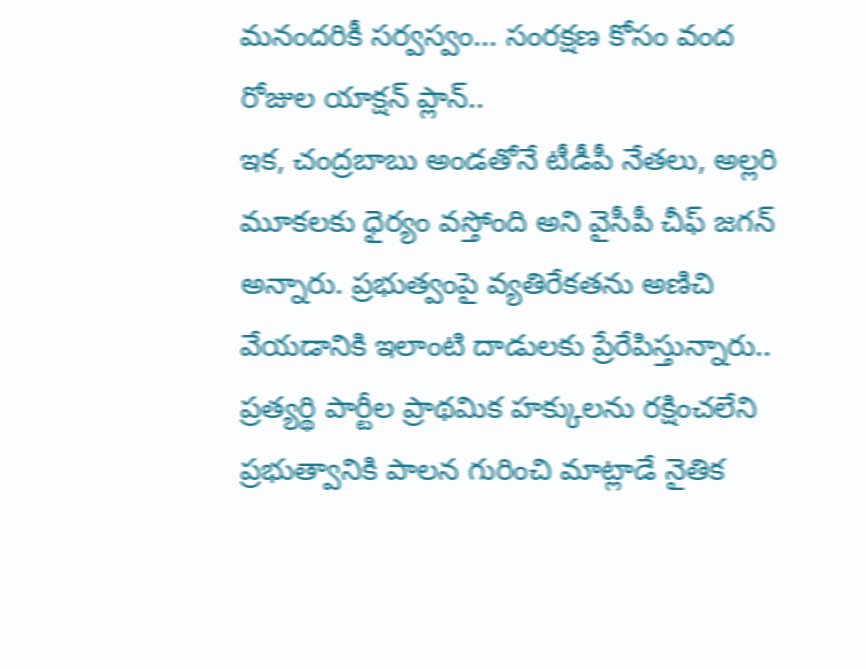మనందరికీ సర్వస్వం... సంరక్షణ కోసం వంద రోజుల యాక్షన్ ప్లాన్..
ఇక, చంద్రబాబు అండతోనే టీడీపీ నేతలు, అల్లరి మూకలకు ధైర్యం వస్తోంది అని వైసీపీ చీఫ్ జగన్ అన్నారు. ప్రభుత్వంపై వ్యతిరేకతను అణిచి వేయడానికి ఇలాంటి దాడులకు ప్రేరేపిస్తున్నారు.. ప్రత్యర్థి పార్టీల ప్రాథమిక హక్కులను రక్షించలేని ప్రభుత్వానికి పాలన గురించి మాట్లాడే నైతిక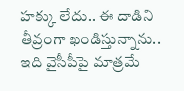హక్కు లేదు.. ఈ దాడిని తీవ్రంగా ఖండిస్తున్నాను.. ఇది వైసీపీపై మాత్రమే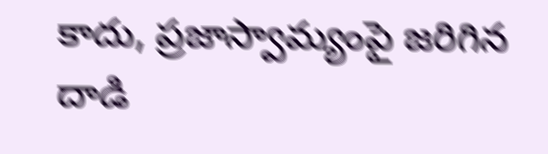కాదు, ప్రజాస్వామ్యంపై జరిగిన దాడి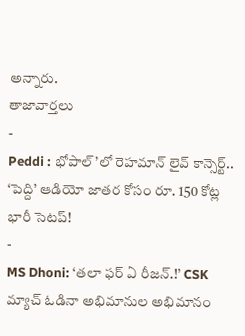అన్నారు.
తాజావార్తలు
-
Peddi : భోపాల్’లో రెహమాన్ లైవ్ కాన్సెర్ట్.. ‘పెద్ది’ ఆడియో జాతర కోసం రూ. 150 కోట్ల భారీ సెటప్!
-
MS Dhoni: ‘తలా ఫర్ ఏ రీజన్.!’ CSK మ్యాచ్ ఓడినా అభిమానుల అభిమానం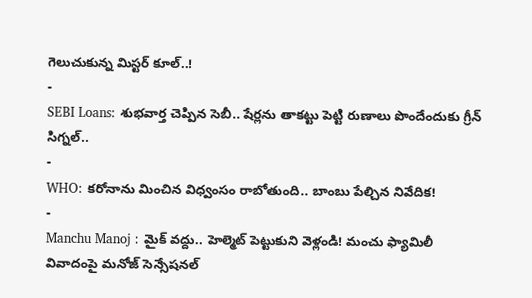గెలుచుకున్న మిస్టర్ కూల్..!
-
SEBI Loans: శుభవార్త చెప్పిన సెబీ.. షేర్లను తాకట్టు పెట్టి రుణాలు పొందేందుకు గ్రీన్ సిగ్నల్..
-
WHO: కరోనాను మించిన విధ్వంసం రాబోతుంది.. బాంబు పేల్చిన నివేదిక!
-
Manchu Manoj : మైక్ వద్దు.. హెల్మెట్ పెట్టుకుని వెళ్లండి! మంచు ఫ్యామిలీ వివాదంపై మనోజ్ సెన్సేషనల్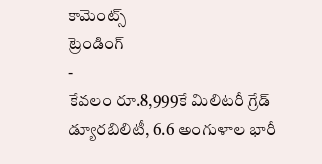కామెంట్స్
ట్రెండింగ్
-
కేవలం రూ.8,999కే మిలిటరీ గ్రేడ్ డ్యూరబిలిటీ, 6.6 అంగుళాల భారీ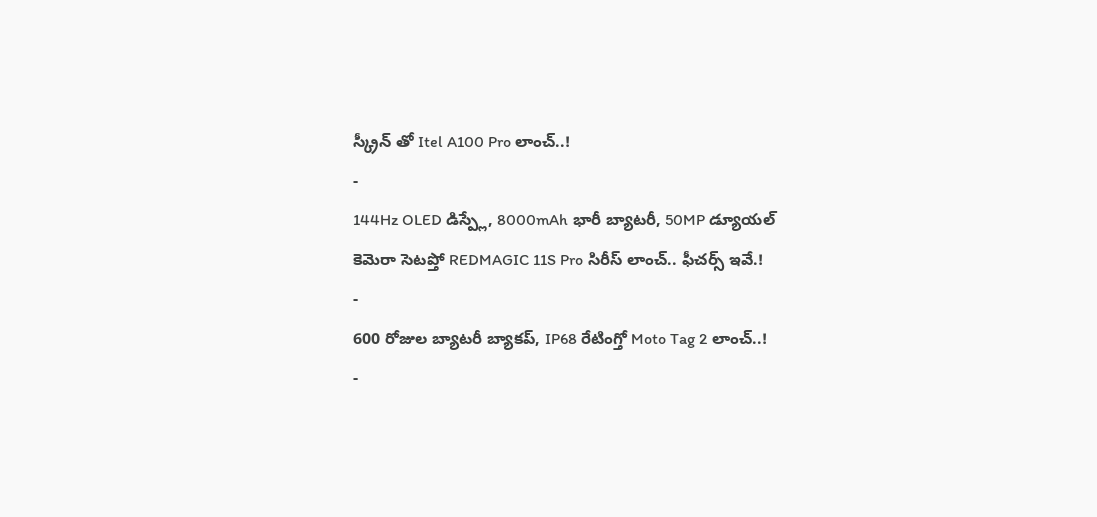స్క్రీన్ తో Itel A100 Pro లాంచ్..!
-
144Hz OLED డిస్ప్లే, 8000mAh భారీ బ్యాటరీ, 50MP డ్యూయల్ కెమెరా సెటప్తో REDMAGIC 11S Pro సిరీస్ లాంచ్.. ఫీచర్స్ ఇవే.!
-
600 రోజుల బ్యాటరీ బ్యాకప్, IP68 రేటింగ్తో Moto Tag 2 లాంచ్..!
-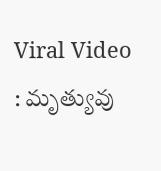Viral Video : మృత్యువు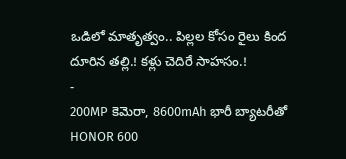ఒడిలో మాతృత్వం.. పిల్లల కోసం రైలు కింద దూరిన తల్లి.! కళ్లు చెదిరే సాహసం.!
-
200MP కెమెరా, 8600mAh భారీ బ్యాటరీతో HONOR 600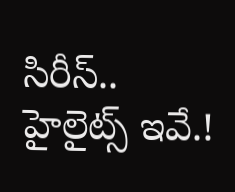సిరీస్.. హైలైట్స్ ఇవే.!